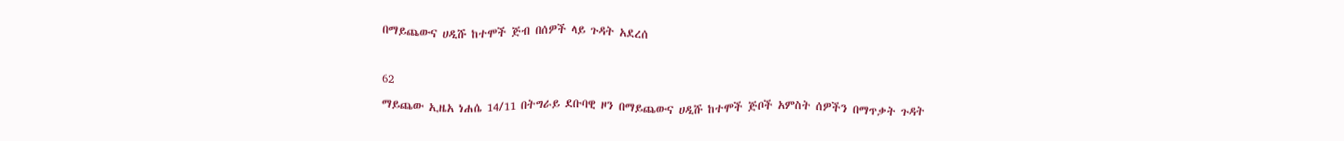በማይጨውና ሀዲሹ ከተሞች ጅብ በሰዎች ላይ ጉዳት አደረሰ

62
ማይጨው ኢዜአ ነሐሴ 14/11 በትግራይ ደቡባዊ ዞን በማይጨውና ሀዲሹ ከተሞች ጅቦች አምስት ሰዎችን በማጥቃት ጉዳት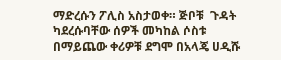ማድረሱን ፖሊስ አስታወቀ። ጅቦቹ  ጉዳት ካደረሱባቸው ሰዎች መካከል ሶስቱ በማይጨው ቀሪዎቹ ደግሞ በአላጄ ሀዲሹ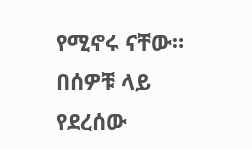የሚኖሩ ናቸው። በሰዎቹ ላይ የደረሰው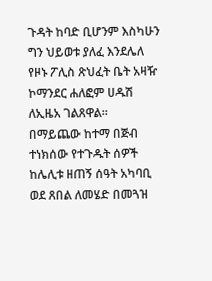ጉዳት ከባድ ቢሆንም እስካሁን ግን ህይወቱ ያለፈ እንደሌለ የዞኑ ፖሊስ ጽህፈት ቤት አዛዥ ኮማንደር ሐለፎም ሀዱሽ ለኢዜአ ገልጸዋል። በማይጨው ከተማ በጅብ ተነክሰው የተጉዱት ሰዎች ከሌሊቱ ዘጠኝ ሰዓት አካባቢ ወደ ጸበል ለመሄድ በመጓዝ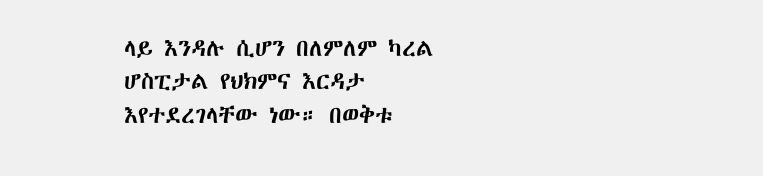ላይ እንዳሉ ሲሆን በለምለም ካረል ሆስፒታል የህክምና እርዳታ እየተደረገላቸው ነው። በወቅቱ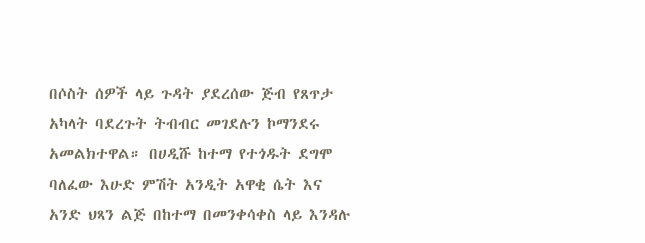በሶስት ሰዎች ላይ ጉዳት ያደረሰው ጅብ የጸጥታ አካላት ባደረጉት ትብብር መገደሉን ኮማንደሩ አመልክተዋል። በሀዲሹ ከተማ የተጎዱት ደግሞ ባለፈው እሁድ ምሽት አንዲት አዋቂ ሴት እና አንድ ህጻን ልጅ በከተማ በመንቀሳቀስ ላይ እንዳሉ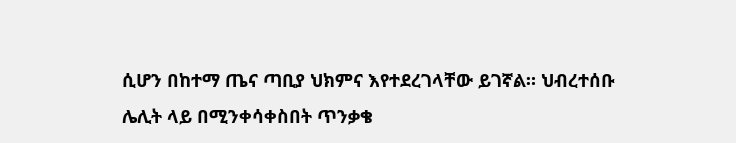ሲሆን በከተማ ጤና ጣቢያ ህክምና እየተደረገላቸው ይገኛል። ህብረተሰቡ ሌሊት ላይ በሚንቀሳቀስበት ጥንቃቄ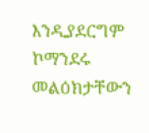እንዲያደርግም ኮማንደሩ መልዕክታቸውን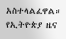አስተላልፈዋል።
የኢትዮጵያ ዜና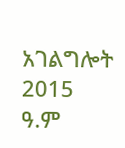አገልግሎት
2015
ዓ.ም